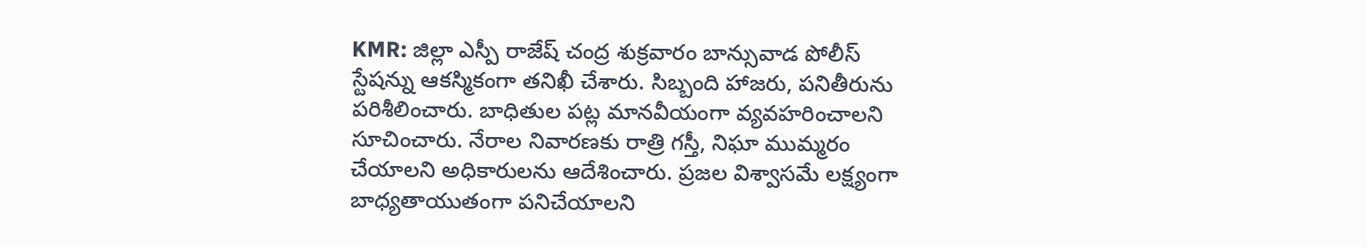KMR: జిల్లా ఎస్పీ రాజేష్ చంద్ర శుక్రవారం బాన్సువాడ పోలీస్ స్టేషన్ను ఆకస్మికంగా తనిఖీ చేశారు. సిబ్బంది హాజరు, పనితీరును పరిశీలించారు. బాధితుల పట్ల మానవీయంగా వ్యవహరించాలని సూచించారు. నేరాల నివారణకు రాత్రి గస్తీ, నిఘా ముమ్మరం చేయాలని అధికారులను ఆదేశించారు. ప్రజల విశ్వాసమే లక్ష్యంగా బాధ్యతాయుతంగా పనిచేయాలని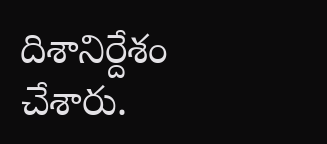దిశానిర్దేశం చేశారు.